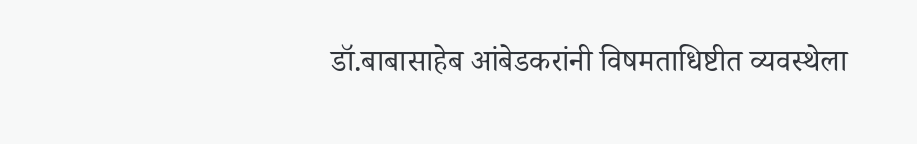डॉ.बाबासाहेब आंबेडकरांनी विषमताधिष्टीत व्यवस्थेला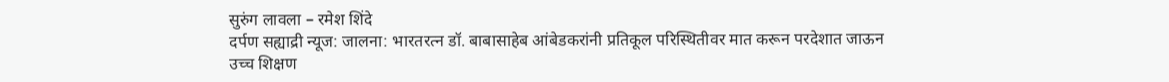सुरुंग लावला – रमेश शिंदे
दर्पण सह्याद्री न्यूज: जालना: भारतरत्न डॉ. बाबासाहेब आंबेडकरांनी प्रतिकूल परिस्थितीवर मात करून परदेशात जाऊन उच्च शिक्षण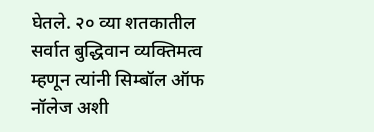घेतले. २० व्या शतकातील सर्वात बुद्धिवान व्यक्तिमत्व म्हणून त्यांनी सिम्बॉल ऑफ नॉलेज अशी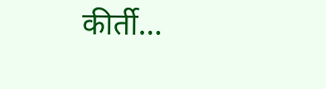कीर्ती…